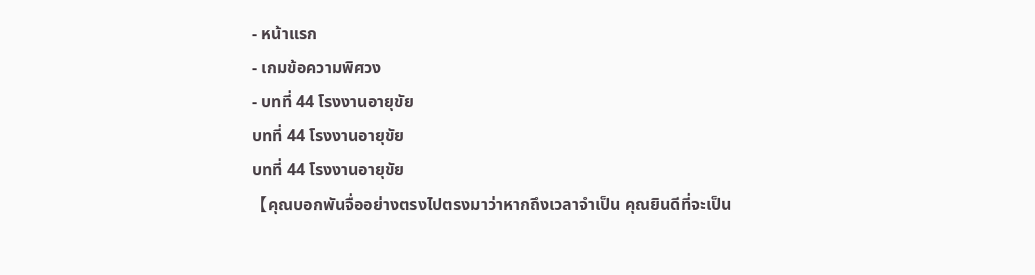- หน้าแรก
- เกมข้อความพิศวง
- บทที่ 44 โรงงานอายุขัย
บทที่ 44 โรงงานอายุขัย
บทที่ 44 โรงงานอายุขัย
【คุณบอกพันจื่ออย่างตรงไปตรงมาว่าหากถึงเวลาจำเป็น คุณยินดีที่จะเป็น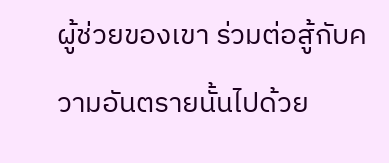ผู้ช่วยของเขา ร่วมต่อสู้กับความอันตรายนั้นไปด้วย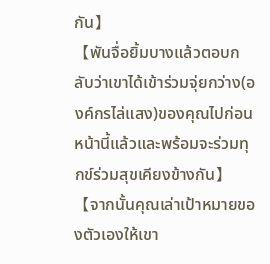กัน】
【พันจื่อยิ้มบางแล้วตอบกลับว่าเขาได้เข้าร่วมจุ่ยกว่าง(องค์กรไล่แสง)ของคุณไปก่อนหน้านี้แล้วและพร้อมจะร่วมทุกข์ร่วมสุขเคียงข้างกัน】
【จากนั้นคุณเล่าเป้าหมายของตัวเองให้เขา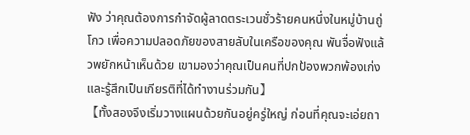ฟัง ว่าคุณต้องการกำจัดผู้ลาดตระเวนชั่วร้ายคนหนึ่งในหมู่บ้านถู่โกว เพื่อความปลอดภัยของสายลับในเครือของคุณ พันจื่อฟังแล้วพยักหน้าเห็นด้วย เขามองว่าคุณเป็นคนที่ปกป้องพวกพ้องเก่งและรู้สึกเป็นเกียรติที่ได้ทำงานร่วมกัน】
【ทั้งสองจึงเริ่มวางแผนด้วยกันอยู่ครู่ใหญ่ ก่อนที่คุณจะเอ่ยถา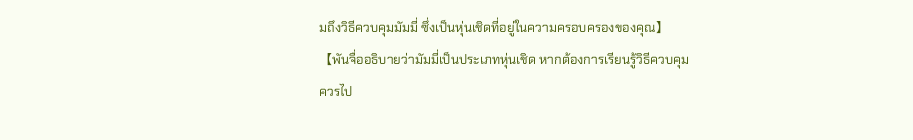มถึงวิธีควบคุมมัมมี่ ซึ่งเป็นหุ่นเชิดที่อยู่ในความครอบครองของคุณ】
【พันจื่ออธิบายว่ามัมมี่เป็นประเภทหุ่นเชิด หากต้องการเรียนรู้วิธีควบคุม ควรไป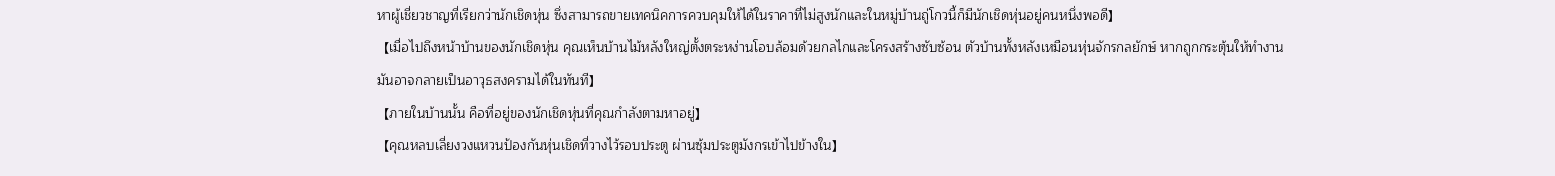หาผู้เชี่ยวชาญที่เรียกว่านักเชิดหุ่น ซึ่งสามารถขายเทคนิคการควบคุมให้ได้ในราคาที่ไม่สูงนักและในหมู่บ้านถู่โกวนี้ก็มีนักเชิดหุ่นอยู่คนหนึ่งพอดี】
【เมื่อไปถึงหน้าบ้านของนักเชิดหุ่น คุณเห็นบ้านไม้หลังใหญ่ตั้งตระหง่านโอบล้อมด้วยกลไกและโครงสร้างซับซ้อน ตัวบ้านทั้งหลังเหมือนหุ่นจักรกลยักษ์ หากถูกกระตุ้นให้ทำงาน มันอาจกลายเป็นอาวุธสงครามได้ในทันที】
【ภายในบ้านนั้น คือที่อยู่ของนักเชิดหุ่นที่คุณกำลังตามหาอยู่】
【คุณหลบเลี่ยงวงแหวนป้องกันหุ่นเชิดที่วางไว้รอบประตู ผ่านซุ้มประตูมังกรเข้าไปข้างใน】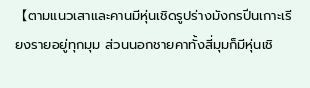【ตามแนวเสาและคานมีหุ่นเชิดรูปร่างมังกรปีนเกาะเรียงรายอยู่ทุกมุม ส่วนนอกชายคาทั้งสี่มุมก็มีหุ่นเชิ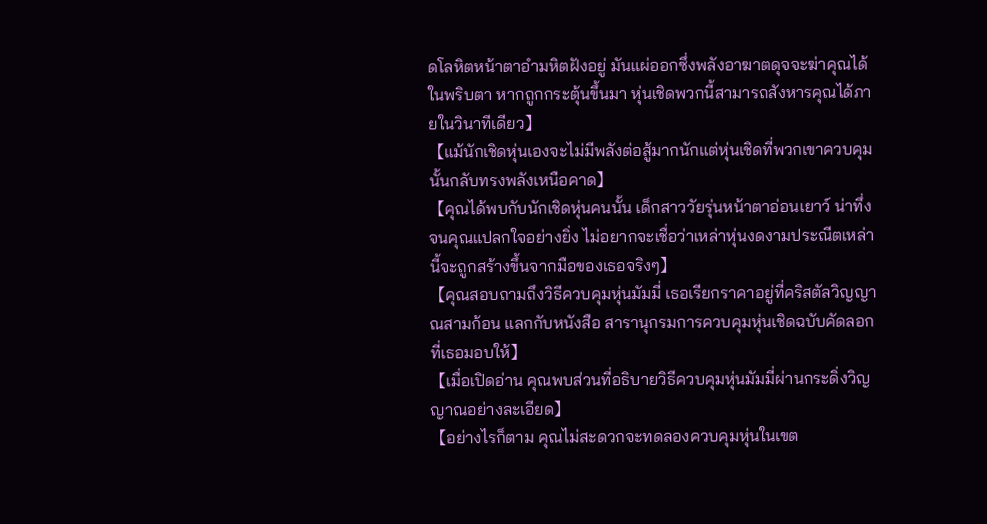ดโลหิตหน้าตาอำมหิตฝังอยู่ มันแผ่ออกซึ่งพลังอาฆาตดุจจะฆ่าคุณได้ในพริบตา หากถูกกระตุ้นขึ้นมา หุ่นเชิดพวกนี้สามารถสังหารคุณได้ภายในวินาทีเดียว】
【แม้นักเชิดหุ่นเองจะไม่มีพลังต่อสู้มากนักแต่หุ่นเชิดที่พวกเขาควบคุมนั้นกลับทรงพลังเหนือคาด】
【คุณได้พบกับนักเชิดหุ่นคนนั้น เด็กสาววัยรุ่นหน้าตาอ่อนเยาว์ น่าทึ่งจนคุณแปลกใจอย่างยิ่ง ไม่อยากจะเชื่อว่าเหล่าหุ่นงดงามประณีตเหล่านี้จะถูกสร้างขึ้นจากมือของเธอจริงๆ】
【คุณสอบถามถึงวิธีควบคุมหุ่นมัมมี่ เธอเรียกราคาอยู่ที่คริสตัลวิญญาณสามก้อน แลกกับหนังสือ สารานุกรมการควบคุมหุ่นเชิดฉบับคัดลอกที่เธอมอบให้】
【เมื่อเปิดอ่าน คุณพบส่วนที่อธิบายวิธีควบคุมหุ่นมัมมี่ผ่านกระดิ่งวิญญาณอย่างละเอียด】
【อย่างไรก็ตาม คุณไม่สะดวกจะทดลองควบคุมหุ่นในเขต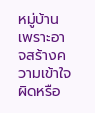หมู่บ้าน เพราะอาจสร้างความเข้าใจผิดหรือ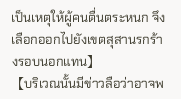เป็นเหตุให้ผู้คนตื่นตระหนก จึงเลือกออกไปยังเขตสุสานรกร้างรอบนอกแทน】
【บริเวณนั้นมีข่าวลือว่าอาจพ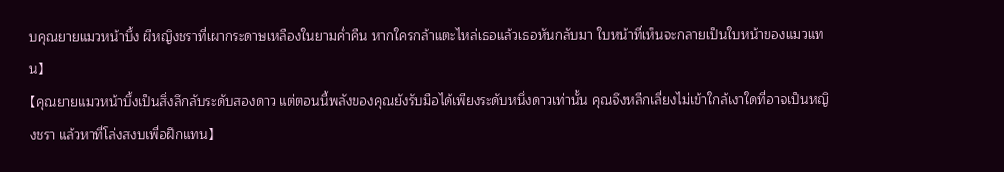บคุณยายแมวหน้าบึ้ง ผีหญิงชราที่เผากระดาษเหลืองในยามค่ำคืน หากใครกล้าแตะไหล่เธอแล้วเธอหันกลับมา ใบหน้าที่เห็นจะกลายเป็นใบหน้าของแมวแทน】
【คุณยายแมวหน้าบึ้งเป็นสิ่งลึกลับระดับสองดาว แต่ตอนนี้พลังของคุณยังรับมือได้เพียงระดับหนึ่งดาวเท่านั้น คุณจึงหลีกเลี่ยงไม่เข้าใกล้เงาใดที่อาจเป็นหญิงชรา แล้วหาที่โล่งสงบเพื่อฝึกแทน】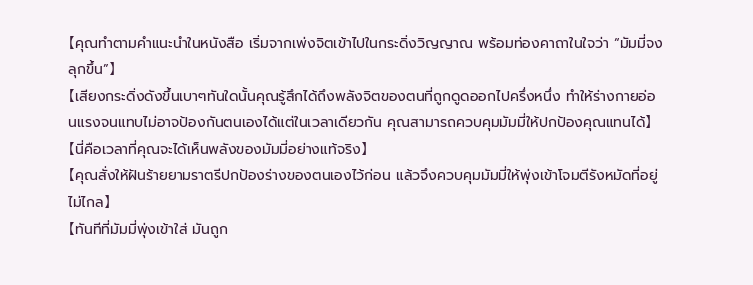【คุณทำตามคำแนะนำในหนังสือ เริ่มจากเพ่งจิตเข้าไปในกระดิ่งวิญญาณ พร้อมท่องคาถาในใจว่า “มัมมี่จงลุกขึ้น”】
【เสียงกระดิ่งดังขึ้นเบาๆทันใดนั้นคุณรู้สึกได้ถึงพลังจิตของตนที่ถูกดูดออกไปครึ่งหนึ่ง ทำให้ร่างกายอ่อนแรงจนแทบไม่อาจป้องกันตนเองได้แต่ในเวลาเดียวกัน คุณสามารถควบคุมมัมมี่ให้ปกป้องคุณแทนได้】
【นี่คือเวลาที่คุณจะได้เห็นพลังของมัมมี่อย่างแท้จริง】
【คุณสั่งให้ฝันร้ายยามราตรีปกป้องร่างของตนเองไว้ก่อน แล้วจึงควบคุมมัมมี่ให้พุ่งเข้าโจมตีรังหมัดที่อยู่ไม่ไกล】
【ทันทีที่มัมมี่พุ่งเข้าใส่ มันถูก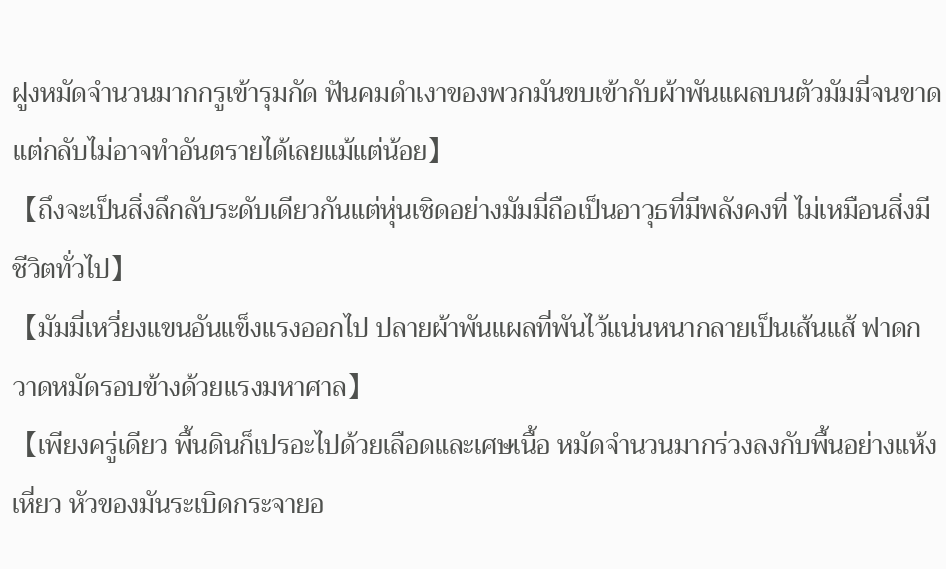ฝูงหมัดจำนวนมากกรูเข้ารุมกัด ฟันคมดำเงาของพวกมันขบเข้ากับผ้าพันแผลบนตัวมัมมี่จนขาด แต่กลับไม่อาจทำอันตรายได้เลยแม้แต่น้อย】
【ถึงจะเป็นสิ่งลึกลับระดับเดียวกันแต่หุ่นเชิดอย่างมัมมี่ถือเป็นอาวุธที่มีพลังคงที่ ไม่เหมือนสิ่งมีชีวิตทั่วไป】
【มัมมี่เหวี่ยงแขนอันแข็งแรงออกไป ปลายผ้าพันแผลที่พันไว้แน่นหนากลายเป็นเส้นแส้ ฟาดกวาดหมัดรอบข้างด้วยแรงมหาศาล】
【เพียงครู่เดียว พื้นดินก็เปรอะไปด้วยเลือดและเศษเนื้อ หมัดจำนวนมากร่วงลงกับพื้นอย่างแห้งเหี่ยว หัวของมันระเบิดกระจายอ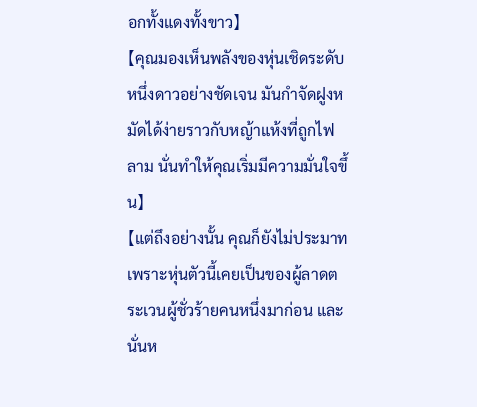อกทั้งแดงทั้งขาว】
【คุณมองเห็นพลังของหุ่นเชิดระดับหนึ่งดาวอย่างชัดเจน มันกำจัดฝูงหมัดได้ง่ายราวกับหญ้าแห้งที่ถูกไฟลาม นั่นทำให้คุณเริ่มมีความมั่นใจขึ้น】
【แต่ถึงอย่างนั้น คุณก็ยังไม่ประมาท เพราะหุ่นตัวนี้เคยเป็นของผู้ลาดตระเวนผู้ชั่วร้ายคนหนึ่งมาก่อน และนั่นห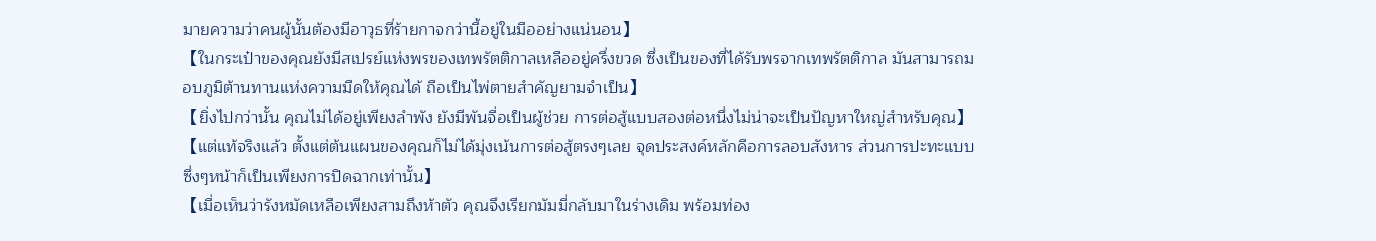มายความว่าคนผู้นั้นต้องมีอาวุธที่ร้ายกาจกว่านี้อยู่ในมืออย่างแน่นอน】
【ในกระเป๋าของคุณยังมีสเปรย์แห่งพรของเทพรัตติกาลเหลืออยู่ครึ่งขวด ซึ่งเป็นของที่ได้รับพรจากเทพรัตติกาล มันสามารถมอบภูมิต้านทานแห่งความมืดให้คุณได้ ถือเป็นไพ่ตายสำคัญยามจำเป็น】
【ยิ่งไปกว่านั้น คุณไม่ได้อยู่เพียงลำพัง ยังมีพันจื่อเป็นผู้ช่วย การต่อสู้แบบสองต่อหนึ่งไม่น่าจะเป็นปัญหาใหญ่สำหรับคุณ】
【แต่แท้จริงแล้ว ตั้งแต่ต้นแผนของคุณก็ไม่ได้มุ่งเน้นการต่อสู้ตรงๆเลย จุดประสงค์หลักคือการลอบสังหาร ส่วนการปะทะแบบซึ่งๆหน้าก็เป็นเพียงการปิดฉากเท่านั้น】
【เมื่อเห็นว่ารังหมัดเหลือเพียงสามถึงห้าตัว คุณจึงเรียกมัมมี่กลับมาในร่างเดิม พร้อมท่อง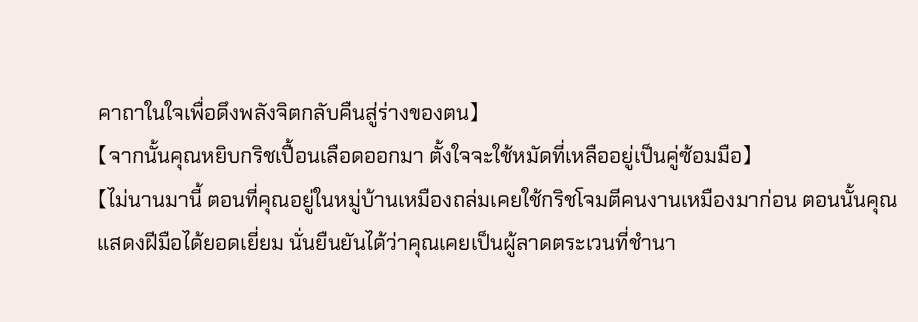คาถาในใจเพื่อดึงพลังจิตกลับคืนสู่ร่างของตน】
【จากนั้นคุณหยิบกริชเปื้อนเลือดออกมา ตั้งใจจะใช้หมัดที่เหลืออยู่เป็นคู่ซ้อมมือ】
【ไม่นานมานี้ ตอนที่คุณอยู่ในหมู่บ้านเหมืองถล่มเคยใช้กริชโจมตีคนงานเหมืองมาก่อน ตอนนั้นคุณแสดงฝีมือได้ยอดเยี่ยม นั่นยืนยันได้ว่าคุณเคยเป็นผู้ลาดตระเวนที่ชำนา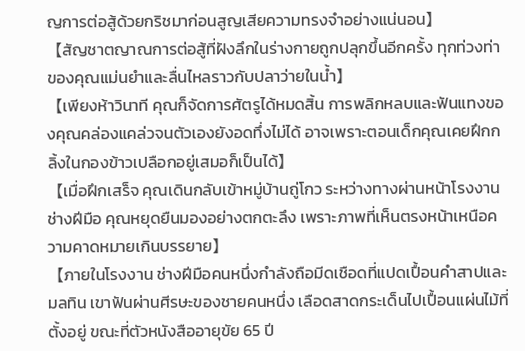ญการต่อสู้ด้วยกริชมาก่อนสูญเสียความทรงจำอย่างแน่นอน】
【สัญชาตญาณการต่อสู้ที่ฝังลึกในร่างกายถูกปลุกขึ้นอีกครั้ง ทุกท่วงท่าของคุณแม่นยำและลื่นไหลราวกับปลาว่ายในน้ำ】
【เพียงห้าวินาที คุณก็จัดการศัตรูได้หมดสิ้น การพลิกหลบและฟันแทงของคุณคล่องแคล่วจนตัวเองยังอดทึ่งไม่ได้ อาจเพราะตอนเด็กคุณเคยฝึกกลิ้งในกองข้าวเปลือกอยู่เสมอก็เป็นได้】
【เมื่อฝึกเสร็จ คุณเดินกลับเข้าหมู่บ้านถู่โกว ระหว่างทางผ่านหน้าโรงงานช่างฝีมือ คุณหยุดยืนมองอย่างตกตะลึง เพราะภาพที่เห็นตรงหน้าเหนือความคาดหมายเกินบรรยาย】
【ภายในโรงงาน ช่างฝีมือคนหนึ่งกำลังถือมีดเชือดที่แปดเปื้อนคำสาปและมลทิน เขาฟันผ่านศีรษะของชายคนหนึ่ง เลือดสาดกระเด็นไปเปื้อนแผ่นไม้ที่ตั้งอยู่ ขณะที่ตัวหนังสืออายุขัย 65 ปี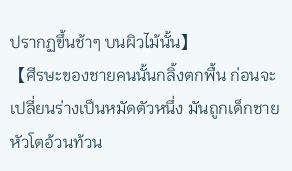ปรากฏขึ้นช้าๆ บนผิวไม้นั้น】
【ศีรษะของชายคนนั้นกลิ้งตกพื้น ก่อนจะเปลี่ยนร่างเป็นหมัดตัวหนึ่ง มันถูกเด็กชายหัวโตอ้วนท้วน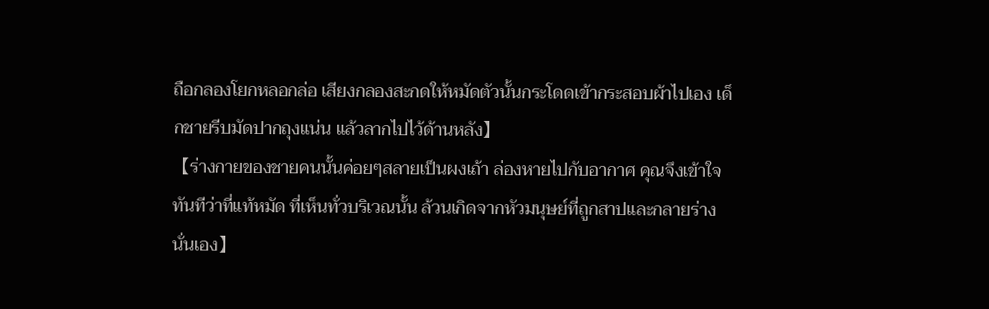ถือกลองโยกหลอกล่อ เสียงกลองสะกดให้หมัดตัวนั้นกระโดดเข้ากระสอบผ้าไปเอง เด็กชายรีบมัดปากถุงแน่น แล้วลากไปไว้ด้านหลัง】
【ร่างกายของชายคนนั้นค่อยๆสลายเป็นผงเถ้า ล่องหายไปกับอากาศ คุณจึงเข้าใจทันทีว่าที่แท้หมัด ที่เห็นทั่วบริเวณนั้น ล้วนเกิดจากหัวมนุษย์ที่ถูกสาปและกลายร่างนั่นเอง】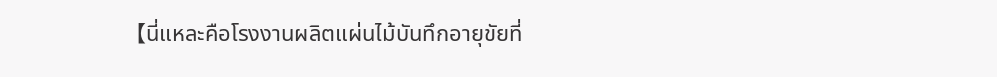【นี่แหละคือโรงงานผลิตแผ่นไม้บันทึกอายุขัยที่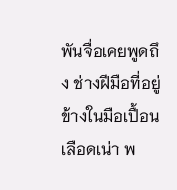พันจื่อเคยพูดถึง ช่างฝีมือที่อยู่ข้างในมือเปื้อนเลือดเน่า พ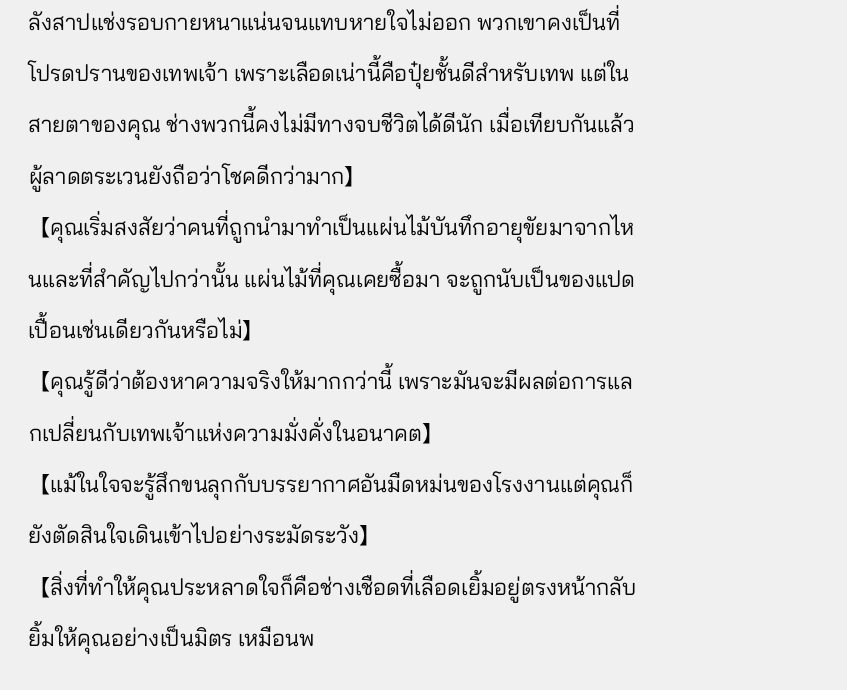ลังสาปแช่งรอบกายหนาแน่นจนแทบหายใจไม่ออก พวกเขาคงเป็นที่โปรดปรานของเทพเจ้า เพราะเลือดเน่านี้คือปุ๋ยชั้นดีสำหรับเทพ แต่ในสายตาของคุณ ช่างพวกนี้คงไม่มีทางจบชีวิตได้ดีนัก เมื่อเทียบกันแล้ว ผู้ลาดตระเวนยังถือว่าโชคดีกว่ามาก】
【คุณเริ่มสงสัยว่าคนที่ถูกนำมาทำเป็นแผ่นไม้บันทึกอายุขัยมาจากไหนและที่สำคัญไปกว่านั้น แผ่นไม้ที่คุณเคยซื้อมา จะถูกนับเป็นของแปดเปื้อนเช่นเดียวกันหรือไม่】
【คุณรู้ดีว่าต้องหาความจริงให้มากกว่านี้ เพราะมันจะมีผลต่อการแลกเปลี่ยนกับเทพเจ้าแห่งความมั่งคั่งในอนาคต】
【แม้ในใจจะรู้สึกขนลุกกับบรรยากาศอันมืดหม่นของโรงงานแต่คุณก็ยังตัดสินใจเดินเข้าไปอย่างระมัดระวัง】
【สิ่งที่ทำให้คุณประหลาดใจก็คือช่างเชือดที่เลือดเยิ้มอยู่ตรงหน้ากลับยิ้มให้คุณอย่างเป็นมิตร เหมือนพ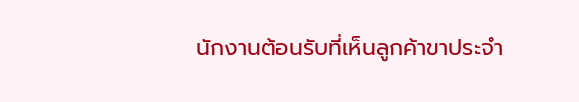นักงานต้อนรับที่เห็นลูกค้าขาประจำ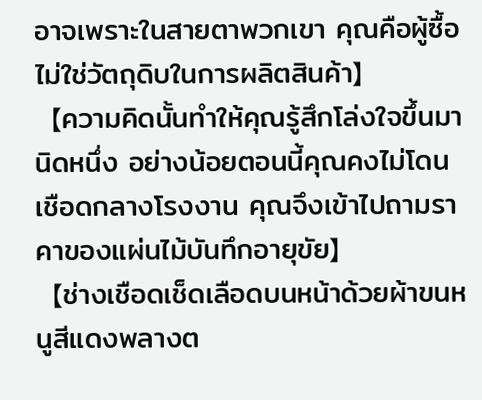อาจเพราะในสายตาพวกเขา คุณคือผู้ซื้อ ไม่ใช่วัตถุดิบในการผลิตสินค้า】
【ความคิดนั้นทำให้คุณรู้สึกโล่งใจขึ้นมานิดหนึ่ง อย่างน้อยตอนนี้คุณคงไม่โดนเชือดกลางโรงงาน คุณจึงเข้าไปถามราคาของแผ่นไม้บันทึกอายุขัย】
【ช่างเชือดเช็ดเลือดบนหน้าด้วยผ้าขนหนูสีแดงพลางต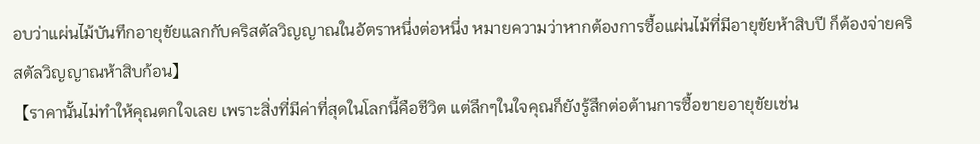อบว่าแผ่นไม้บันทึกอายุขัยแลกกับคริสตัลวิญญาณในอัตราหนึ่งต่อหนึ่ง หมายความว่าหากต้องการซื้อแผ่นไม้ที่มีอายุขัยห้าสิบปี ก็ต้องจ่ายคริสตัลวิญญาณห้าสิบก้อน】
【ราคานั้นไม่ทำให้คุณตกใจเลย เพราะสิ่งที่มีค่าที่สุดในโลกนี้คือชีวิต แต่ลึกๆในใจคุณก็ยังรู้สึกต่อต้านการซื้อขายอายุขัยเช่น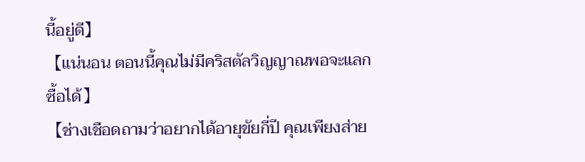นี้อยู่ดี】
【แน่นอน ตอนนี้คุณไม่มีคริสตัลวิญญาณพอจะแลกซื้อได้】
【ช่างเชือดถามว่าอยากได้อายุขัยกี่ปี คุณเพียงส่าย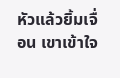หัวแล้วยิ้มเจื่อน เขาเข้าใจ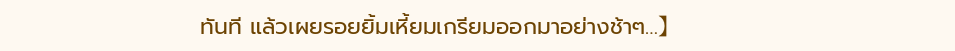ทันที แล้วเผยรอยยิ้มเหี้ยมเกรียมออกมาอย่างช้าๆ…】